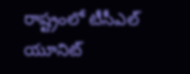రాష్ట్రంలో టీసీఎల్‌ యూనిట్‌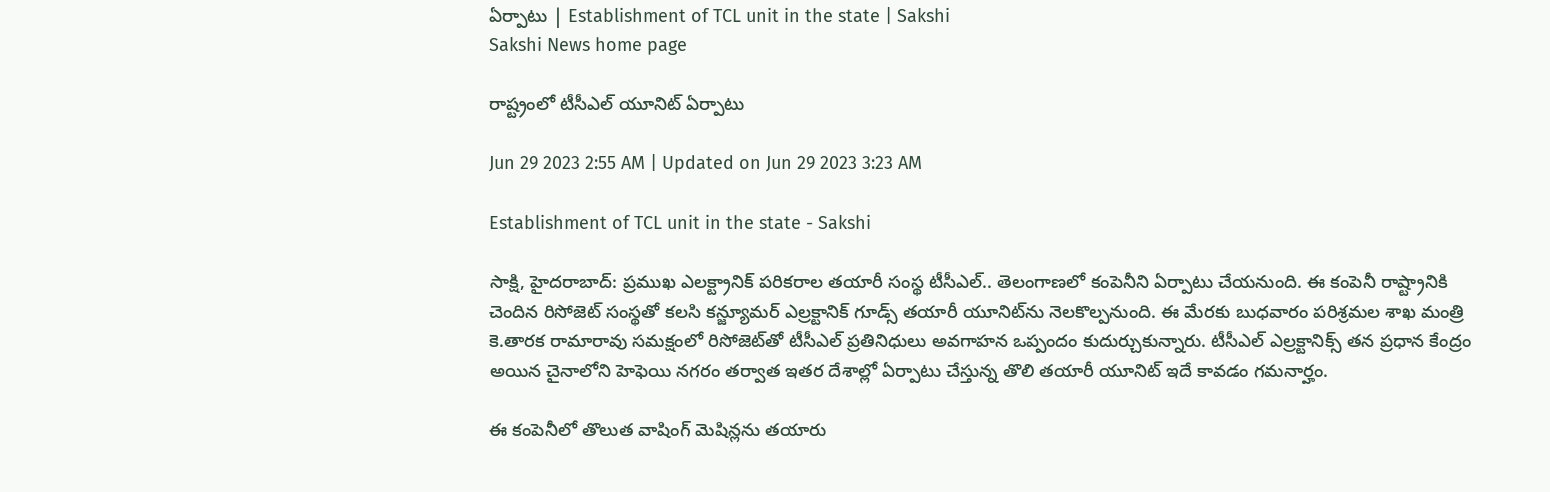ఏర్పాటు | Establishment of TCL unit in the state | Sakshi
Sakshi News home page

రాష్ట్రంలో టీసీఎల్‌ యూనిట్‌ ఏర్పాటు

Jun 29 2023 2:55 AM | Updated on Jun 29 2023 3:23 AM

Establishment of TCL unit in the state - Sakshi

సాక్షి, హైదరాబాద్‌: ప్రముఖ ఎలక్ట్రానిక్‌ పరికరాల తయారీ సంస్థ టీసీఎల్‌.. తెలంగాణలో కంపెనీని ఏర్పాటు చేయనుంది. ఈ కంపెనీ రాష్ట్రానికి చెందిన రిసోజెట్‌ సంస్థతో కలసి కన్జ్యూమర్‌ ఎల్రక్టానిక్‌ గూడ్స్‌ తయారీ యూనిట్‌ను నెలకొల్పనుంది. ఈ మేరకు బుధవారం పరిశ్రమల శాఖ మంత్రి కె.తారక రామారావు సమక్షంలో రిసోజెట్‌తో టీసీఎల్‌ ప్రతినిధులు అవగాహన ఒప్పందం కుదుర్చుకున్నారు. టీసీఎల్‌ ఎల్రక్టానిక్స్‌ తన ప్రధాన కేంద్రం అయిన చైనాలోని హెఫెయి నగరం తర్వాత ఇతర దేశాల్లో ఏర్పాటు చేస్తున్న తొలి తయారీ యూనిట్‌ ఇదే కావడం గమనార్హం.

ఈ కంపెనీలో తొలుత వాషింగ్‌ మెషిన్లను తయారు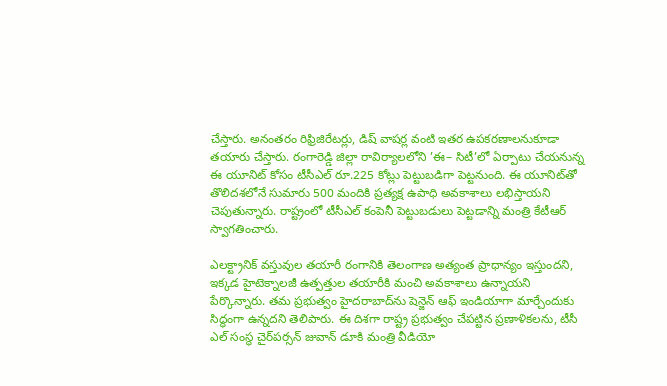చేస్తారు. అనంతరం రిఫ్రిజిరేటర్లు, డిష్‌ వాషర్ల వంటి ఇతర ఉపకరణాలనుకూడా తయారు చేస్తారు. రంగారెడ్డి జిల్లా రావిర్యాలలోని ’ఈ– సిటీ’లో ఏర్పాటు చేయనున్న ఈ యూనిట్‌ కోసం టీసీఎల్‌ రూ.225 కోట్లు పెట్టుబడిగా పెట్టనుంది. ఈ యూనిట్‌తో తొలిదశలోనే సుమారు 500 మందికి ప్రత్యక్ష ఉపాధి అవకాశాలు లభిస్తాయని చెపుతున్నారు. రాష్ట్రంలో టీసీఎల్‌ కంపెనీ పెట్టుబడులు పెట్టడాన్ని మంత్రి కేటీఆర్‌ స్వాగతించారు.

ఎలక్ట్రానిక్‌ వస్తువుల తయారీ రంగానికి తెలంగాణ అత్యంత ప్రాధాన్యం ఇస్తుందని, ఇక్కడ హైటెక్నాలజీ ఉత్పత్తుల తయారీకి మంచి అవకాశాలు ఉన్నాయని పేర్కొన్నారు. తమ ప్రభుత్వం హైదరాబాద్‌ను షెన్జెన్‌ ఆఫ్‌ ఇండియాగా మార్చేందుకు సిద్ధంగా ఉన్నదని తెలిపారు. ఈ దిశగా రాష్ట్ర ప్రభుత్వం చేపట్టిన ప్రణాళికలను, టీసీ ఎల్‌ సంస్థ చైర్‌పర్సన్‌ జువాన్‌ డూకి మంత్రి వీడియో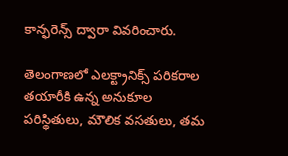కాన్ఫరెన్స్‌ ద్వారా వివరించారు.

తెలంగాణలో ఎలక్ట్రానిక్స్‌ పరికరాల తయారీకి ఉన్న అనుకూల పరిస్థితులు, మౌలిక వసతులు, తమ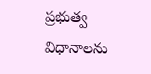ప్రభుత్వ విధానాలను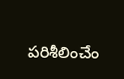పరిశీలించేం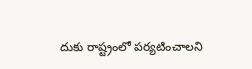దుకు రాష్ట్రంలో పర్యటించాలని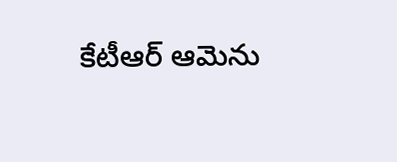కేటీఆర్‌ ఆమెను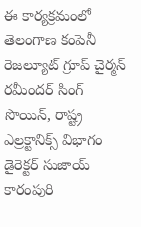ఈ కార్యక్రమంలో తెలంగాణ కంపెనీ రెజల్యూట్‌ గ్రూప్‌ చైర్మన్‌ రమీందర్‌ సింగ్‌ సొయిన్, రాష్ట్ర ఎల్రక్టానిక్స్‌ విభాగం డైరెక్టర్‌ సుజాయ్‌ కారంపురి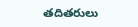తదితరులు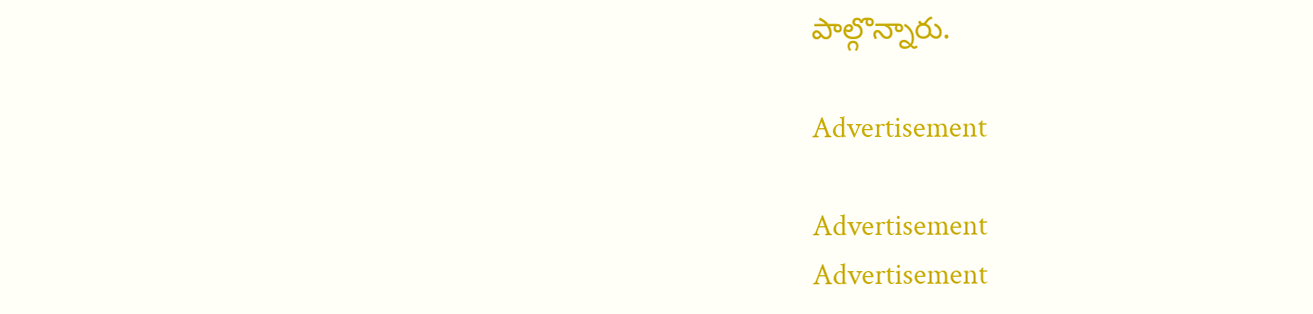పాల్గొన్నారు.

Advertisement

Advertisement
Advertisement